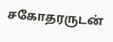சகோதரருடன்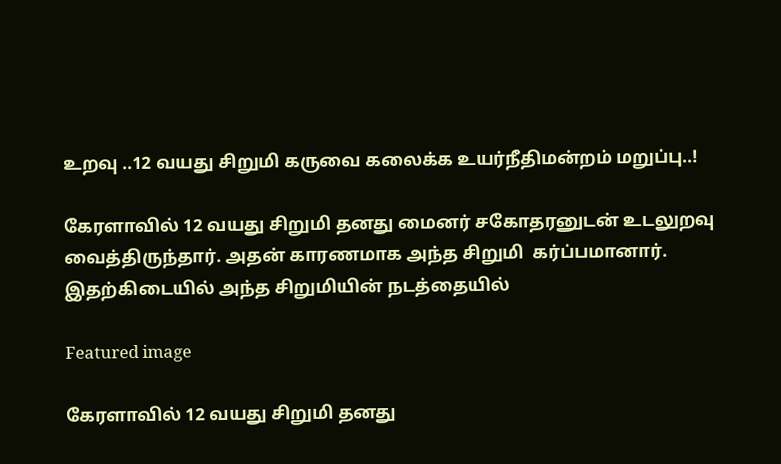உறவு ..12 வயது சிறுமி கருவை கலைக்க உயர்நீதிமன்றம் மறுப்பு..!

கேரளாவில் 12 வயது சிறுமி தனது மைனர் சகோதரனுடன் உடலுறவு வைத்திருந்தார். அதன் காரணமாக அந்த சிறுமி  கர்ப்பமானார். இதற்கிடையில் அந்த சிறுமியின் நடத்தையில்

Featured image

கேரளாவில் 12 வயது சிறுமி தனது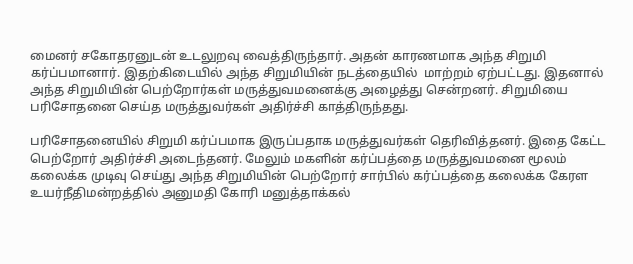மைனர் சகோதரனுடன் உடலுறவு வைத்திருந்தார். அதன் காரணமாக அந்த சிறுமி  கர்ப்பமானார். இதற்கிடையில் அந்த சிறுமியின் நடத்தையில்  மாற்றம் ஏற்பட்டது. இதனால் அந்த சிறுமியின் பெற்றோர்கள் மருத்துவமனைக்கு அழைத்து சென்றனர். சிறுமியை பரிசோதனை செய்த மருத்துவர்கள் அதிர்ச்சி காத்திருந்தது.

பரிசோதனையில் சிறுமி கர்ப்பமாக இருப்பதாக மருத்துவர்கள் தெரிவித்தனர். இதை கேட்ட பெற்றோர் அதிர்ச்சி அடைந்தனர். மேலும் மகளின் கர்ப்பத்தை மருத்துவமனை மூலம் கலைக்க முடிவு செய்து அந்த சிறுமியின் பெற்றோர் சார்பில் கர்ப்பத்தை கலைக்க கேரள உயர்நீதிமன்றத்தில் அனுமதி கோரி மனுத்தாக்கல்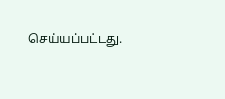செய்யப்பட்டது.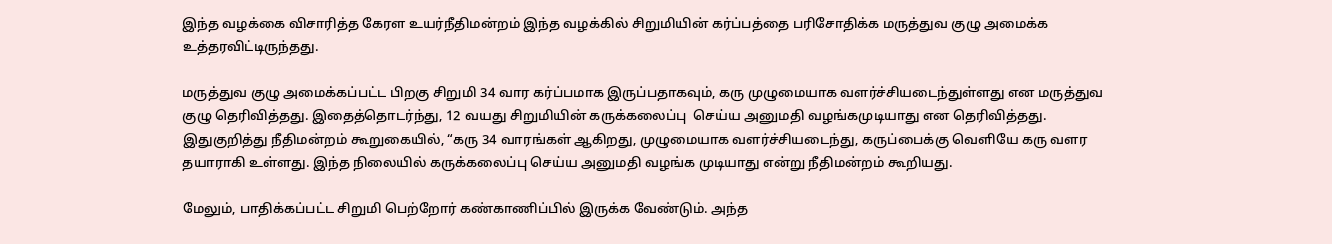இந்த வழக்கை விசாரித்த கேரள உயர்நீதிமன்றம் இந்த வழக்கில் சிறுமியின் கர்ப்பத்தை பரிசோதிக்க மருத்துவ குழு அமைக்க உத்தரவிட்டிருந்தது.

மருத்துவ குழு அமைக்கப்பட்ட பிறகு சிறுமி 34 வார கர்ப்பமாக இருப்பதாகவும், கரு முழுமையாக வளர்ச்சியடைந்துள்ளது என மருத்துவ குழு தெரிவித்தது. இதைத்தொடர்ந்து, 12 வயது சிறுமியின் கருக்கலைப்பு  செய்ய அனுமதி வழங்கமுடியாது என தெரிவித்தது. இதுகுறித்து நீதிமன்றம் கூறுகையில், “கரு 34 வாரங்கள் ஆகிறது, முழுமையாக வளர்ச்சியடைந்து, கருப்பைக்கு வெளியே கரு வளர தயாராகி உள்ளது. இந்த நிலையில் கருக்கலைப்பு செய்ய அனுமதி வழங்க முடியாது என்று நீதிமன்றம் கூறியது.

மேலும், பாதிக்கப்பட்ட சிறுமி பெற்றோர் கண்காணிப்பில் இருக்க வேண்டும். அந்த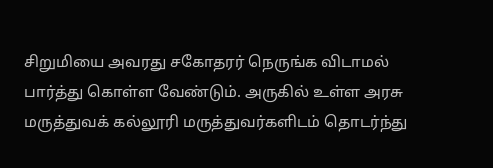சிறுமியை அவரது சகோதரர் நெருங்க விடாமல் பார்த்து கொள்ள வேண்டும். அருகில் உள்ள அரசு மருத்துவக் கல்லூரி மருத்துவர்களிடம் தொடர்ந்து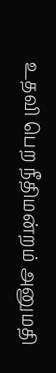உதவி பெற நீதிமன்றம் அனுமதி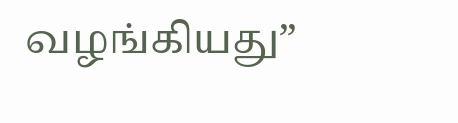வழங்கியது”